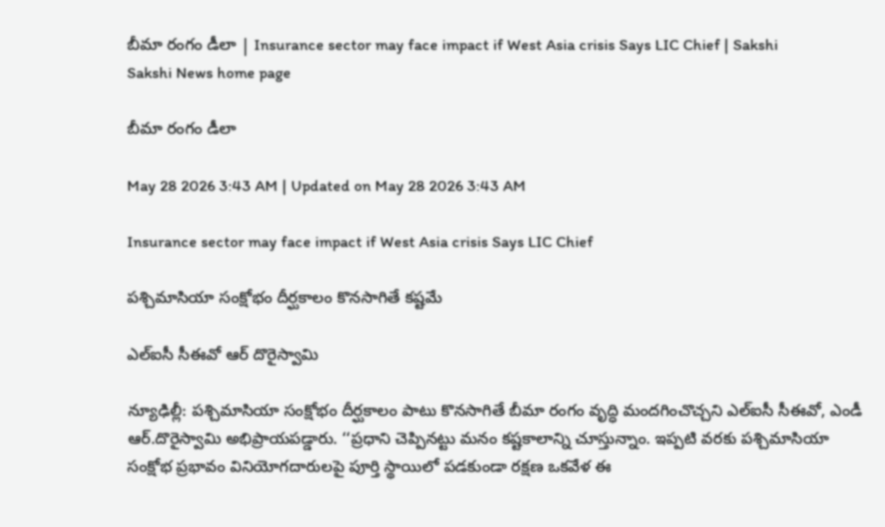బీమా రంగం డీలా | Insurance sector may face impact if West Asia crisis Says LIC Chief | Sakshi
Sakshi News home page

బీమా రంగం డీలా

May 28 2026 3:43 AM | Updated on May 28 2026 3:43 AM

Insurance sector may face impact if West Asia crisis Says LIC Chief

పశ్చిమాసియా సంక్షోభం దీర్ఘకాలం కొనసాగితే కష్టమే

ఎల్‌ఐసీ సీఈవో ఆర్‌ దొరైస్వామి

న్యూఢిల్లీ: పశ్చిమాసియా సంక్షోభం దీర్ఘకాలం పాటు కొనసాగితే బీమా రంగం వృద్ధి మందగించొచ్చని ఎల్‌ఐసీ సీఈవో, ఎండీ ఆర్‌.దొరైస్వామి అభిప్రాయపడ్డారు. ‘‘ప్రధాని చెప్పినట్టు మనం కష్టకాలాన్ని చూస్తున్నాం. ఇప్పటి వరకు పశ్చిమాసియా సంక్షోభ ప్రభావం వినియోగదారులపై పూర్తి స్థాయిలో పడకుండా రక్షణ ఒకవేళ ఈ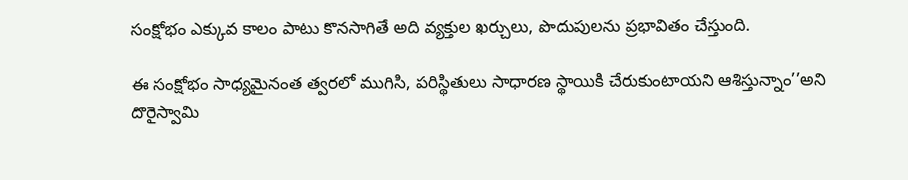సంక్షోభం ఎక్కువ కాలం పాటు కొనసాగితే అది వ్యక్తుల ఖర్చులు, పొదుపులను ప్రభావితం చేస్తుంది.

ఈ సంక్షోభం సాధ్యమైనంత త్వరలో ముగిసి, పరిస్థితులు సాధారణ స్థాయికి చేరుకుంటాయని ఆశిస్తున్నాం’’అని దొరైస్వామి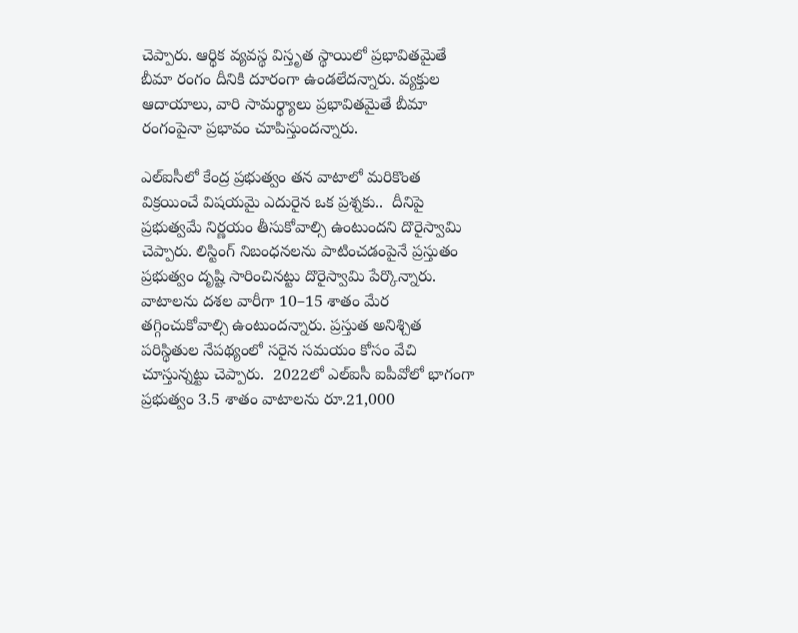చెప్పారు. ఆర్థిక వ్యవస్థ విస్తృత స్థాయిలో ప్రభావితమైతే బీమా రంగం దీనికి దూరంగా ఉండలేదన్నారు. వ్యక్తుల ఆదాయాలు, వారి సామర్థ్యాలు ప్రభావితమైతే బీమా రంగంపైనా ప్రభావం చూపిస్తుందన్నారు.

ఎల్‌ఐసీలో కేంద్ర ప్రభుత్వం తన వాటాలో మరికొంత విక్రయించే విషయమై ఎదురైన ఒక ప్రశ్నకు..  దీనిపై ప్రభుత్వమే నిర్ణయం తీసుకోవాల్సి ఉంటుందని దొరైస్వామి చెప్పారు. లిస్టింగ్‌ నిబంధనలను పాటించడంపైనే ప్రస్తుతం ప్రభుత్వం దృష్టి సారించినట్టు దొరైస్వామి పేర్కొన్నారు. వాటాలను దశల వారీగా 10–15 శాతం మేర తగ్గించుకోవాల్సి ఉంటుందన్నారు. ప్రస్తుత అనిశ్చిత పరిస్థితుల నేపథ్యంలో సరైన సమయం కోసం వేచి చూస్తున్నట్టు చెప్పారు.  2022లో ఎల్‌ఐసీ ఐపీవోలో భాగంగా ప్రభుత్వం 3.5 శాతం వాటాలను రూ.21,000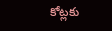కోట్లకు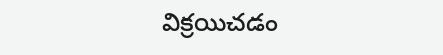విక్రయిచడం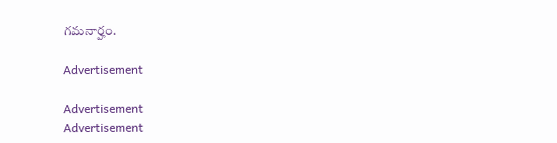గమనార్హం.

Advertisement

Advertisement
Advertisement